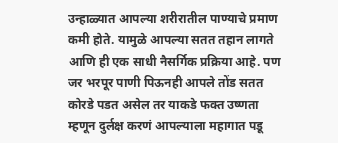उन्हाळ्यात आपल्या शरीरातील पाण्याचे प्रमाण कमी होते. यामुळे आपल्या सतत तहान लागते आणि ही एक साधी नैसर्गिक प्रक्रिया आहे. पण जर भरपूर पाणी पिऊनही आपले तोंड सतत कोरडे पडत असेल तर याकडे फक्त उष्णता म्हणून दुर्लक्ष करणं आपल्याला महागात पडू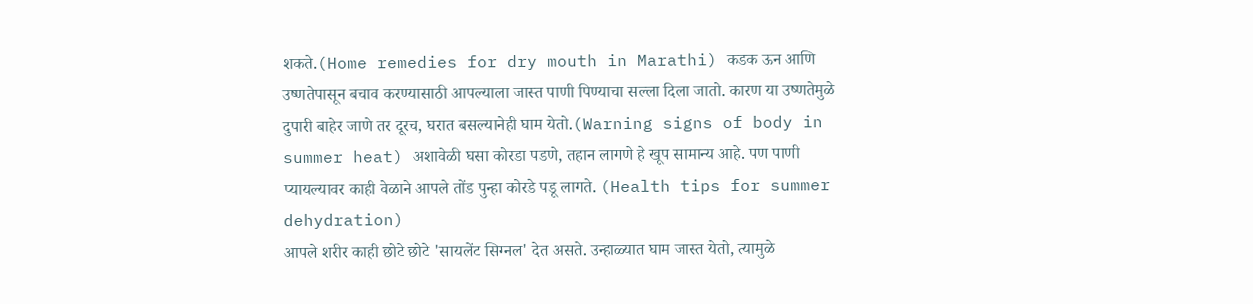शकते.(Home remedies for dry mouth in Marathi) कडक ऊन आणि उष्णतेपासून बचाव करण्यासाठी आपल्याला जास्त पाणी पिण्याचा सल्ला दिला जातो. कारण या उष्णतेमुळे दुपारी बाहेर जाणे तर दूरच, घरात बसल्यानेही घाम येतो.(Warning signs of body in summer heat) अशावेळी घसा कोरडा पडणे, तहान लागणे हे खूप सामान्य आहे. पण पाणी प्यायल्यावर काही वेळाने आपले तोंड पुन्हा कोरडे पडू लागते. (Health tips for summer dehydration)
आपले शरीर काही छोटे छोटे 'सायलेंट सिग्नल' देत असते. उन्हाळ्यात घाम जास्त येतो, त्यामुळे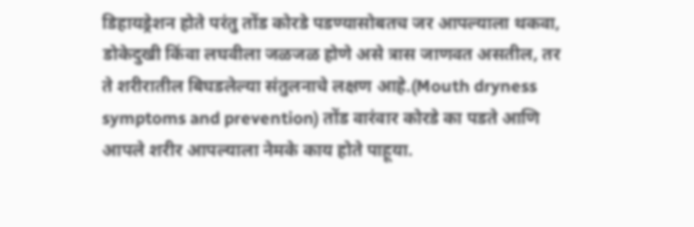डिहायड्रेशन होते परंतु तोंड कोरडे पडण्यासोबतच जर आपल्याला थकवा, डोकेदुखी किंवा लघवीला जळजळ होणे असे त्रास जाणवत असतील, तर ते शरीरातील बिघडलेल्या संतुलनाचे लक्षण आहे.(Mouth dryness symptoms and prevention) तोंड वारंवार कोरडे का पडते आणि आपले शरीर आपल्याला नेमके काय होते पाहूया.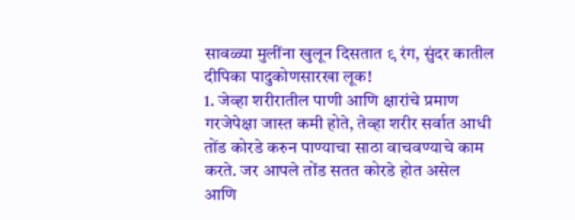सावळ्या मुलींना खुलून दिसतात ९ रंग, सुंदर कातील दीपिका पादुकोणसारखा लूक!
1. जेव्हा शरीरातील पाणी आणि क्षारांचे प्रमाण गरजेपेक्षा जास्त कमी होते, तेव्हा शरीर सर्वात आधी तोंड कोरडे करुन पाण्याचा साठा वाचवण्याचे काम करते. जर आपले तोंड सतत कोरडे होत असेल आणि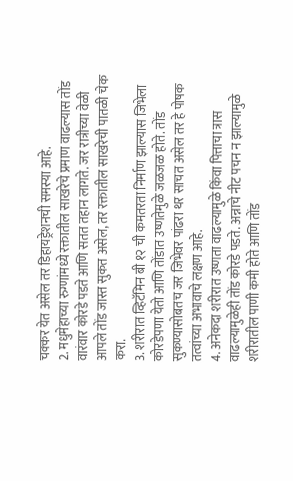चक्कर येत असेल तर डिहायड्रेशनची समस्या आहे.
2. मधुमेहाच्या रुग्णांमध्ये रक्तातील साखरेचे प्रमाण वाढल्यास तोंड वारंवार कोरडे पडते आणि सतत तहान लागते. जर रात्रीच्या वेळी आपले तोंड जास्त सुकत असेल, तर रक्तातील साखरेची पातळी चेक करा.
3. शरीरात व्हिटॅमिन बी १२ ची कमतरता निर्माण झाल्यास जिभेला कोरडेपणा येतो आणि तोंडात उष्णतेमुळे जळजळ होते. तोंड सुकण्यासोबतच जर जिभेवर पांढरा थर साचत असेल तर हे पोषक तत्वांच्या अभावाचे लक्षण आहे.
4. अनेकदा शरीरात उष्णता वाढल्यामुळे किंवा पित्ताचा त्रास वाढल्यामुळेही तोंड कोरडे पडते. अन्नाचे नीट पचन न झाल्यामुळे शरीरातील पाणी कमी होते आणि तोंड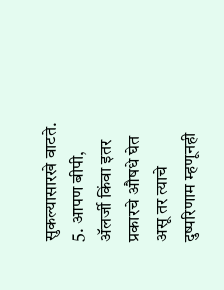सुकल्यासारखे वाटते.
5. आपण बीपी, ॲलर्जी किंवा इतर प्रकारचे औषधे घेत असू तर त्याचे दुष्परिणाम म्हणूनही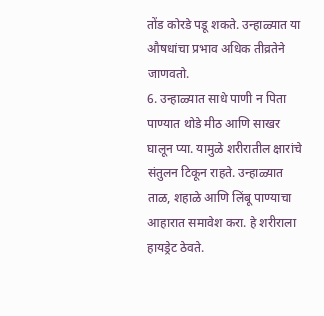तोंड कोरडे पडू शकते. उन्हाळ्यात या औषधांचा प्रभाव अधिक तीव्रतेने जाणवतो.
6. उन्हाळ्यात साधे पाणी न पिता पाण्यात थोडे मीठ आणि साखर घालून प्या. यामुळे शरीरातील क्षारांचे संतुलन टिकून राहते. उन्हाळ्यात ताळ, शहाळे आणि लिंबू पाण्याचा आहारात समावेश करा. हे शरीराला हायड्रेट ठेवते.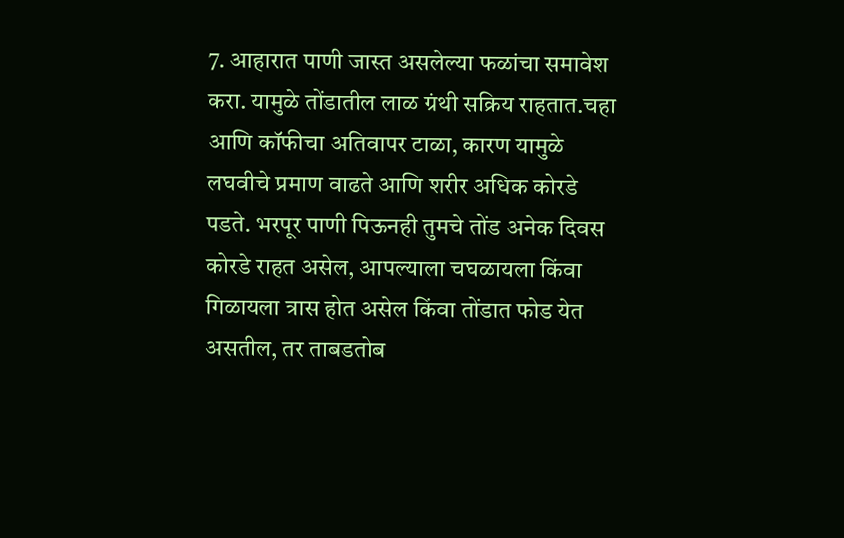7. आहारात पाणी जास्त असलेल्या फळांचा समावेश करा. यामुळे तोंडातील लाळ ग्रंथी सक्रिय राहतात.चहा आणि कॉफीचा अतिवापर टाळा, कारण यामुळे लघवीचे प्रमाण वाढते आणि शरीर अधिक कोरडे पडते. भरपूर पाणी पिऊनही तुमचे तोंड अनेक दिवस कोरडे राहत असेल, आपल्याला चघळायला किंवा गिळायला त्रास होत असेल किंवा तोंडात फोड येत असतील, तर ताबडतोब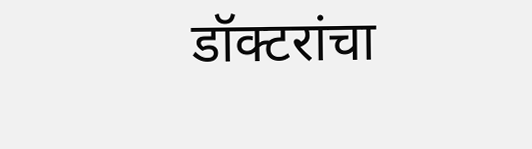डॉक्टरांचा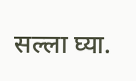सल्ला घ्या.